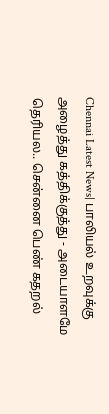Chennai Latest News| பாலியல் உறவுக்கு அழைத்து கத்திக்குத்து - அடையாளமே தெரியல.. சென்னை பெண் கதறல்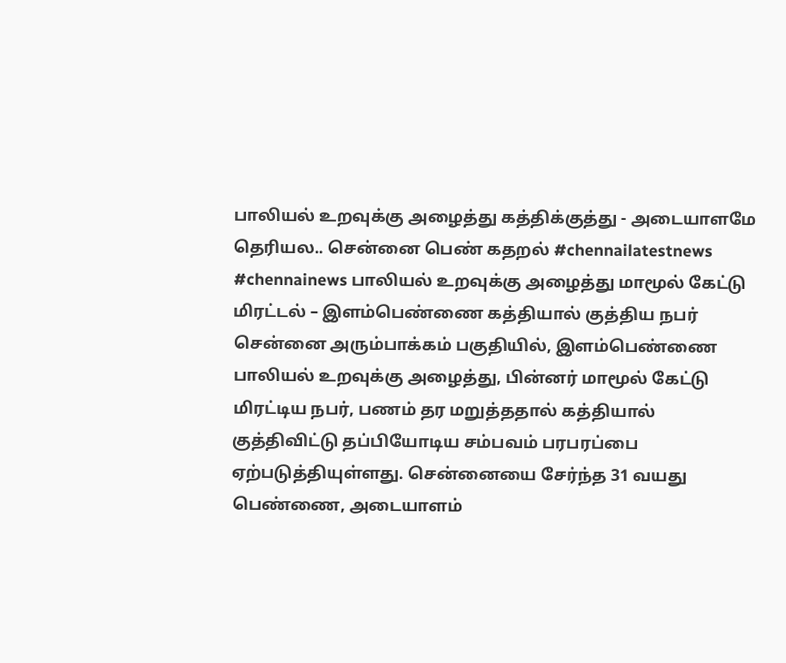பாலியல் உறவுக்கு அழைத்து கத்திக்குத்து - அடையாளமே தெரியல.. சென்னை பெண் கதறல் #chennailatestnews #chennainews பாலியல் உறவுக்கு அழைத்து மாமூல் கேட்டு மிரட்டல் – இளம்பெண்ணை கத்தியால் குத்திய நபர் சென்னை அரும்பாக்கம் பகுதியில், இளம்பெண்ணை பாலியல் உறவுக்கு அழைத்து, பின்னர் மாமூல் கேட்டு மிரட்டிய நபர், பணம் தர மறுத்ததால் கத்தியால் குத்திவிட்டு தப்பியோடிய சம்பவம் பரபரப்பை ஏற்படுத்தியுள்ளது. சென்னையை சேர்ந்த 31 வயது பெண்ணை, அடையாளம்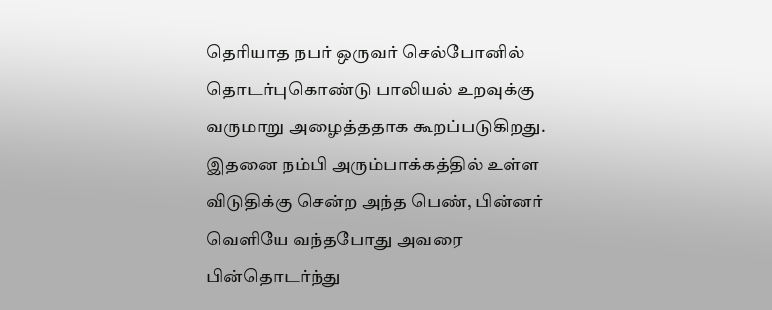தெரியாத நபர் ஒருவர் செல்போனில் தொடர்புகொண்டு பாலியல் உறவுக்கு வருமாறு அழைத்ததாக கூறப்படுகிறது. இதனை நம்பி அரும்பாக்கத்தில் உள்ள விடுதிக்கு சென்ற அந்த பெண், பின்னர் வெளியே வந்தபோது அவரை பின்தொடர்ந்து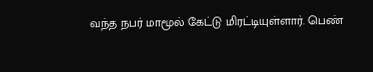வந்த நபர் மாமூல் கேட்டு மிரட்டியுள்ளார். பெண்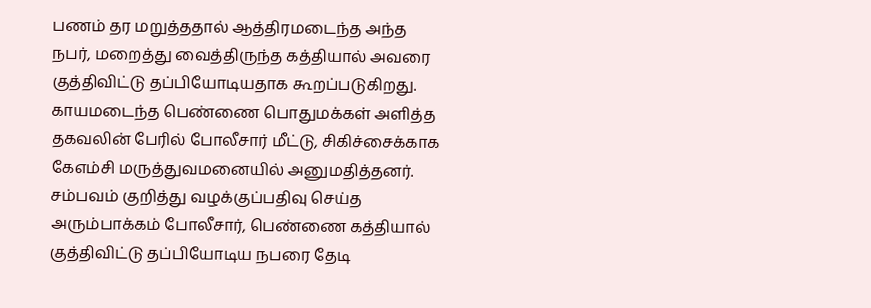பணம் தர மறுத்ததால் ஆத்திரமடைந்த அந்த நபர், மறைத்து வைத்திருந்த கத்தியால் அவரை குத்திவிட்டு தப்பியோடியதாக கூறப்படுகிறது. காயமடைந்த பெண்ணை பொதுமக்கள் அளித்த தகவலின் பேரில் போலீசார் மீட்டு, சிகிச்சைக்காக கேஎம்சி மருத்துவமனையில் அனுமதித்தனர். சம்பவம் குறித்து வழக்குப்பதிவு செய்த அரும்பாக்கம் போலீசார், பெண்ணை கத்தியால் குத்திவிட்டு தப்பியோடிய நபரை தேடி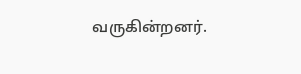வருகின்றனர்.